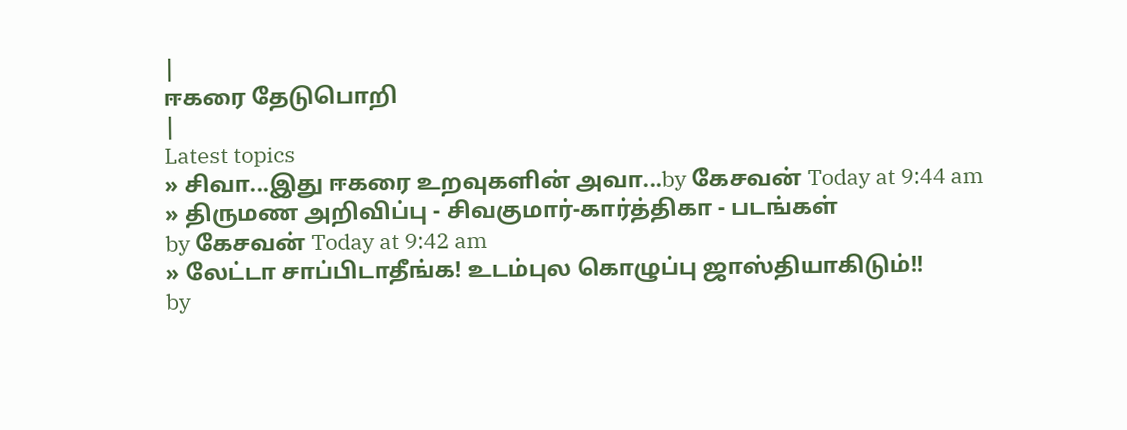|
ஈகரை தேடுபொறி
|
Latest topics
» சிவா...இது ஈகரை உறவுகளின் அவா...by கேசவன் Today at 9:44 am
» திருமண அறிவிப்பு - சிவகுமார்-கார்த்திகா - படங்கள்
by கேசவன் Today at 9:42 am
» லேட்டா சாப்பிடாதீங்க! உடம்புல கொழுப்பு ஜாஸ்தியாகிடும்!!
by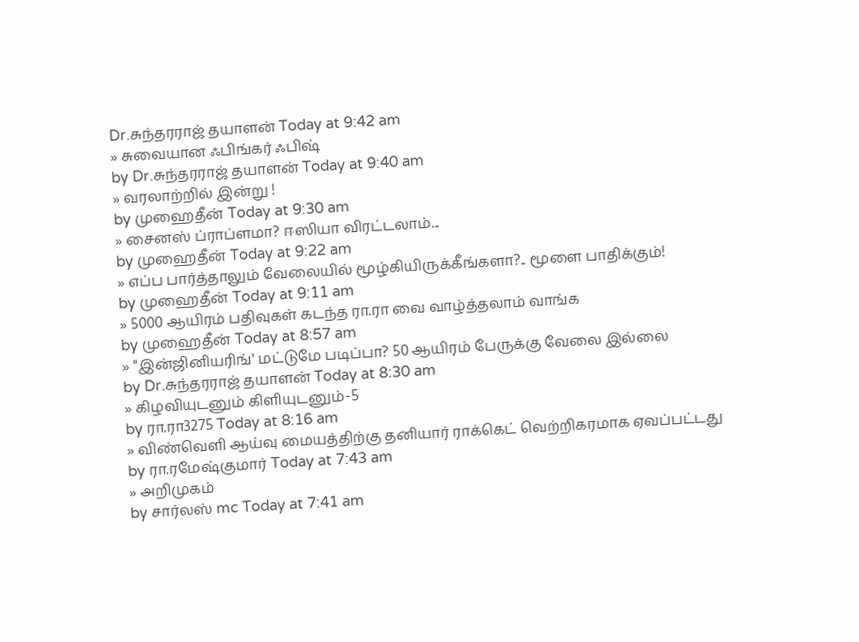Dr.சுந்தரராஜ் தயாளன் Today at 9:42 am
» சுவையான ஃபிங்கர் ஃபிஷ்
by Dr.சுந்தரராஜ் தயாளன் Today at 9:40 am
» வரலாற்றில் இன்று !
by முஹைதீன் Today at 9:30 am
» சைனஸ் ப்ராப்ளமா? ஈஸியா விரட்டலாம்...
by முஹைதீன் Today at 9:22 am
» எப்ப பார்த்தாலும் வேலையில் மூழ்கியிருக்கீங்களா?.. மூளை பாதிக்கும்!
by முஹைதீன் Today at 9:11 am
» 5000 ஆயிரம் பதிவுகள் கடந்த ரா.ரா வை வாழ்த்தலாம் வாங்க
by முஹைதீன் Today at 8:57 am
» "இன்ஜினியரிங்' மட்டுமே படிப்பா? 50 ஆயிரம் பேருக்கு வேலை இல்லை
by Dr.சுந்தரராஜ் தயாளன் Today at 8:30 am
» கிழவியுடனும் கிளியுடனும்-5
by ரா.ரா3275 Today at 8:16 am
» விண்வெளி ஆய்வு மையத்திற்கு தனியார் ராக்கெட் வெற்றிகரமாக ஏவப்பட்டது
by ரா.ரமேஷ்குமார் Today at 7:43 am
» அறிமுகம்
by சார்லஸ் mc Today at 7:41 am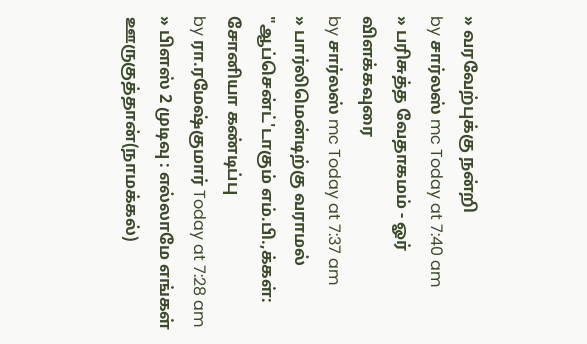» வரவேற்புக்கு நன்றி
by சார்லஸ் mc Today at 7:40 am
» பரிசுத்த வேதாகமம் - ஓர் விளக்கவுரை
by சார்லஸ் mc Today at 7:37 am
» பார்லிமென்டிற்கு வராமல் "ஆப்சென்ட்'டாகும் எம்.பி.,க்கள்: சோனியா கண்டிப்பு
by ரா.ரமேஷ்குமார் Today at 7:28 am
» பிளஸ் 2 முடிவு : எல்லாமே எங்கள் ஊருகுத்தான்(நாமக்கல்)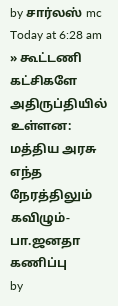by சார்லஸ் mc Today at 6:28 am
» கூட்டணி கட்சிகளே அதிருப்தியில் உள்ளன: மத்திய அரசு எந்த நேரத்திலும் கவிழும்- பா.ஜனதா கணிப்பு
by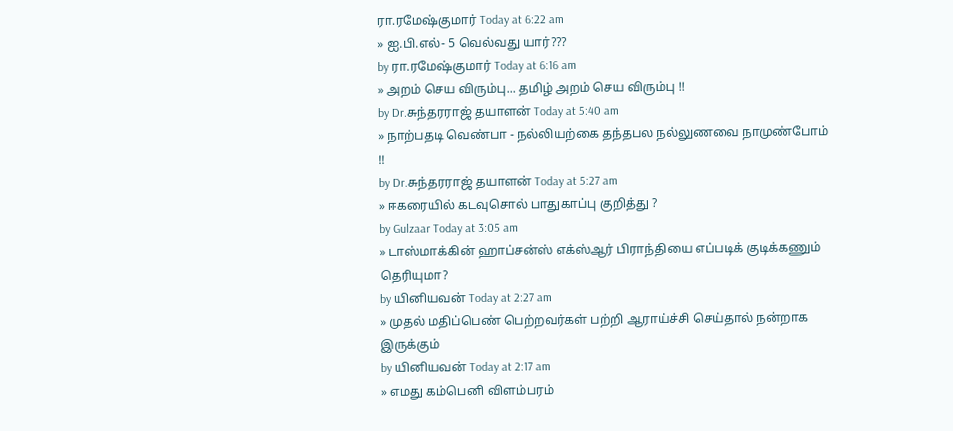ரா.ரமேஷ்குமார் Today at 6:22 am
» ஐ.பி.எல்- 5 வெல்வது யார்???
by ரா.ரமேஷ்குமார் Today at 6:16 am
» அறம் செய விரும்பு... தமிழ் அறம் செய விரும்பு !!
by Dr.சுந்தரராஜ் தயாளன் Today at 5:40 am
» நாற்பதடி வெண்பா - நல்லியற்கை தந்தபல நல்லுணவை நாமுண்போம் !!
by Dr.சுந்தரராஜ் தயாளன் Today at 5:27 am
» ஈகரையில் கடவுசொல் பாதுகாப்பு குறித்து ?
by Gulzaar Today at 3:05 am
» டாஸ்மாக்கின் ஹாப்சன்ஸ் எக்ஸ்ஆர் பிராந்தியை எப்படிக் குடிக்கணும் தெரியுமா?
by யினியவன் Today at 2:27 am
» முதல் மதிப்பெண் பெற்றவர்கள் பற்றி ஆராய்ச்சி செய்தால் நன்றாக இருக்கும்
by யினியவன் Today at 2:17 am
» எமது கம்பெனி விளம்பரம்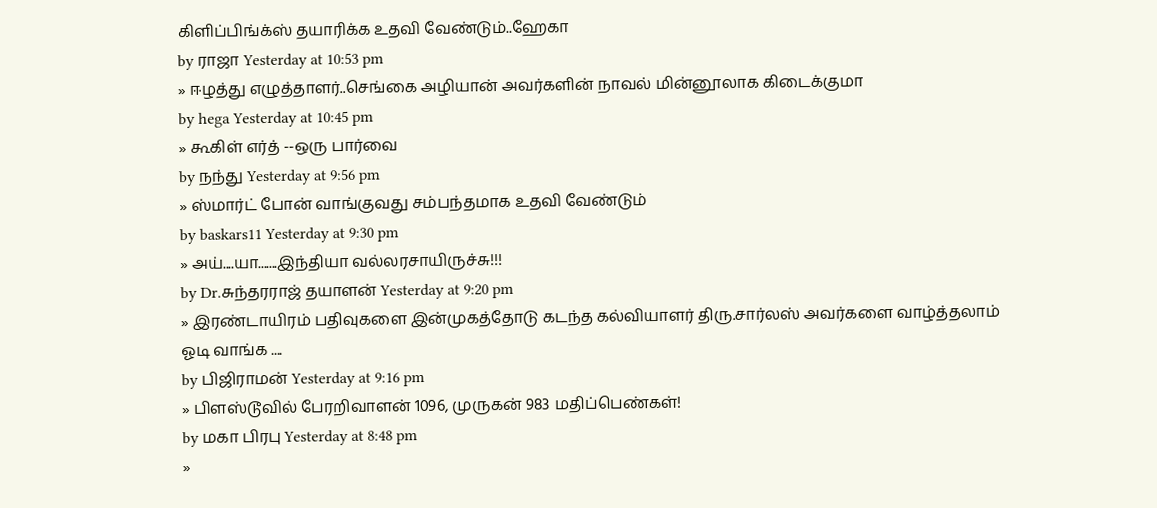கிளிப்பிங்க்ஸ் தயாரிக்க உதவி வேண்டும்..ஹேகா
by ராஜா Yesterday at 10:53 pm
» ஈழத்து எழுத்தாளர்..செங்கை அழியான் அவர்களின் நாவல் மின்னூலாக கிடைக்குமா
by hega Yesterday at 10:45 pm
» கூகிள் எர்த் --ஒரு பார்வை
by நந்து Yesterday at 9:56 pm
» ஸ்மார்ட் போன் வாங்குவது சம்பந்தமாக உதவி வேண்டும்
by baskars11 Yesterday at 9:30 pm
» அய்....யா.......இந்தியா வல்லரசாயிருச்சு!!!
by Dr.சுந்தரராஜ் தயாளன் Yesterday at 9:20 pm
» இரண்டாயிரம் பதிவுகளை இன்முகத்தோடு கடந்த கல்வியாளர் திரு.சார்லஸ் அவர்களை வாழ்த்தலாம் ஓடி வாங்க ....
by பிஜிராமன் Yesterday at 9:16 pm
» பிளஸ்டூவில் பேரறிவாளன் 1096, முருகன் 983 மதிப்பெண்கள்!
by மகா பிரபு Yesterday at 8:48 pm
»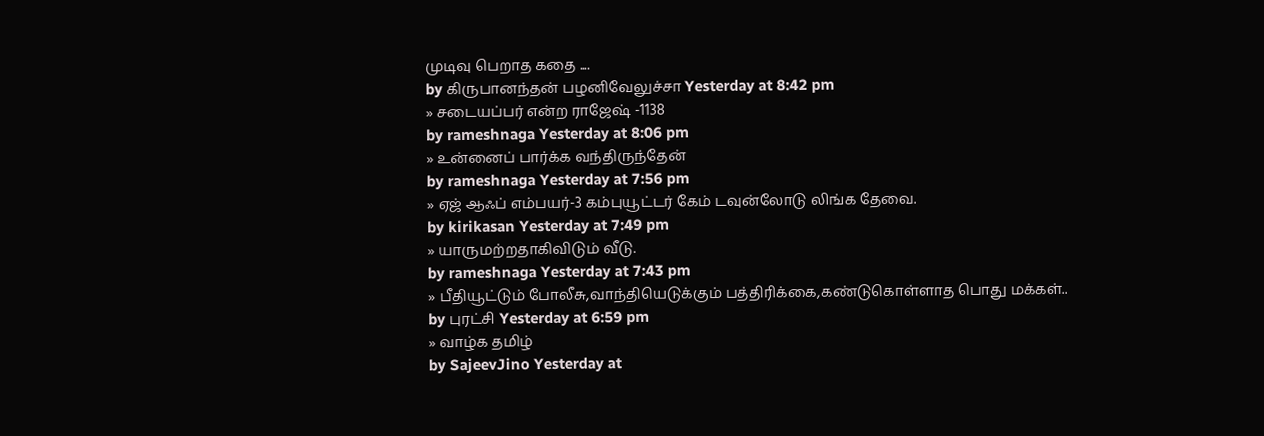முடிவு பெறாத கதை ....
by கிருபானந்தன் பழனிவேலுச்சா Yesterday at 8:42 pm
» சடையப்பர் என்ற ராஜேஷ் -1138
by rameshnaga Yesterday at 8:06 pm
» உன்னைப் பார்க்க வந்திருந்தேன்
by rameshnaga Yesterday at 7:56 pm
» ஏஜ் ஆஃப் எம்பயர்-3 கம்புயூட்டர் கேம் டவுன்லோடு லிங்க தேவை.
by kirikasan Yesterday at 7:49 pm
» யாருமற்றதாகிவிடும் வீடு.
by rameshnaga Yesterday at 7:43 pm
» பீதியூட்டும் போலீசு,வாந்தியெடுக்கும் பத்திரிக்கை,கண்டுகொள்ளாத பொது மக்கள்..
by புரட்சி Yesterday at 6:59 pm
» வாழ்க தமிழ்
by SajeevJino Yesterday at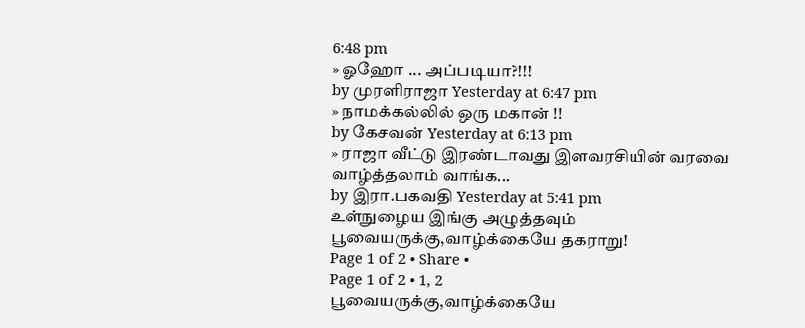6:48 pm
» ஓஹோ ... அப்படியா?!!!
by முரளிராஜா Yesterday at 6:47 pm
» நாமக்கல்லில் ஒரு மகான் !!
by கேசவன் Yesterday at 6:13 pm
» ராஜா வீட்டு இரண்டாவது இளவரசியின் வரவை வாழ்த்தலாம் வாங்க...
by இரா.பகவதி Yesterday at 5:41 pm
உள்நுழைய இங்கு அழுத்தவும்
பூவையருக்கு,வாழ்க்கையே தகராறு!
Page 1 of 2 • Share •
Page 1 of 2 • 1, 2
பூவையருக்கு,வாழ்க்கையே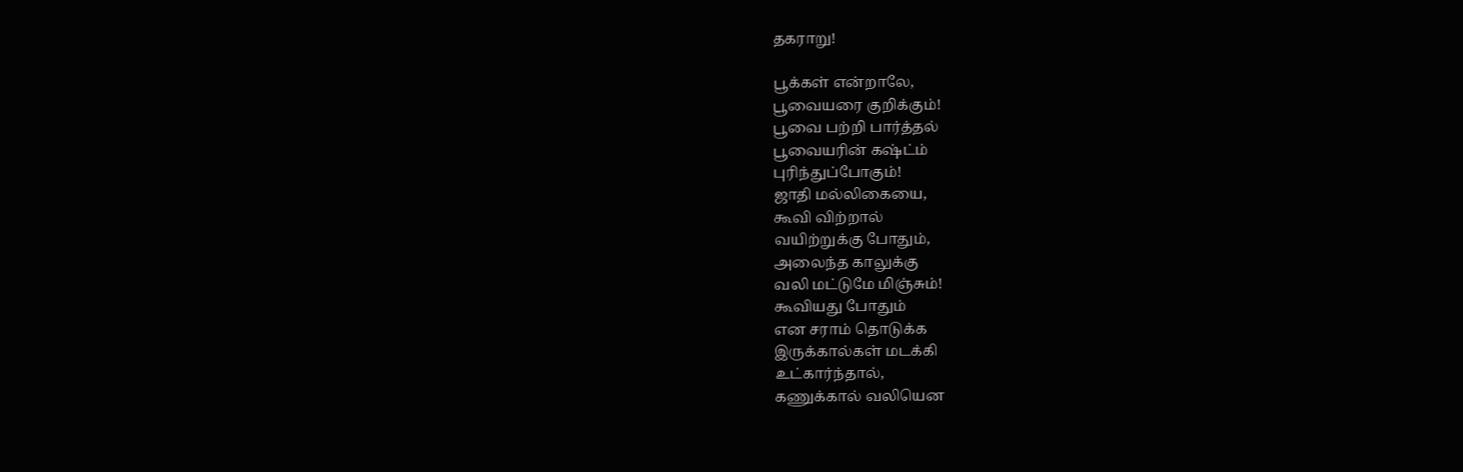தகராறு!

பூக்கள் என்றாலே,
பூவையரை குறிக்கும்!
பூவை பற்றி பார்த்தல்
பூவையரின் கஷ்ட்ம்
புரிந்துப்போகும்!
ஜாதி மல்லிகையை,
கூவி விற்றால்
வயிற்றுக்கு போதும்,
அலைந்த காலுக்கு
வலி மட்டுமே மிஞ்சும்!
கூவியது போதும்
என சராம் தொடுக்க
இருக்கால்கள் மடக்கி
உட்கார்ந்தால்,
கணுக்கால் வலியென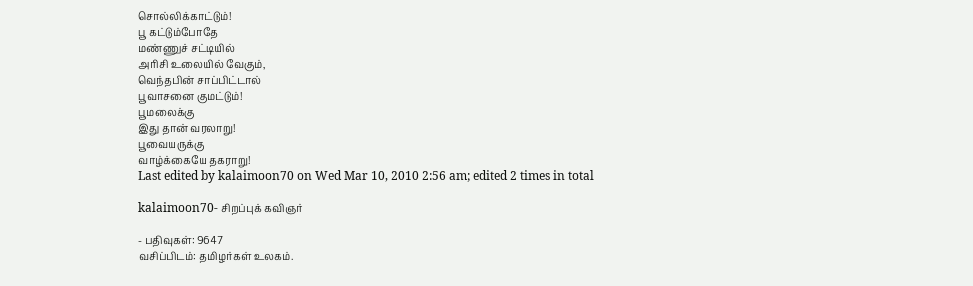சொல்லிக்காட்டும்!
பூ கட்டும்போதே
மண்ணுச் சட்டியில்
அரிசி உலையில் வேகும்,
வெந்தபின் சாப்பிட்டால்
பூவாசனை குமட்டும்!
பூமலைக்கு
இது தான் வரலாறு!
பூவையருக்கு
வாழ்க்கையே தகராறு!
Last edited by kalaimoon70 on Wed Mar 10, 2010 2:56 am; edited 2 times in total

kalaimoon70- சிறப்புக் கவிஞர்

- பதிவுகள்: 9647
வசிப்பிடம்: தமிழர்கள் உலகம்.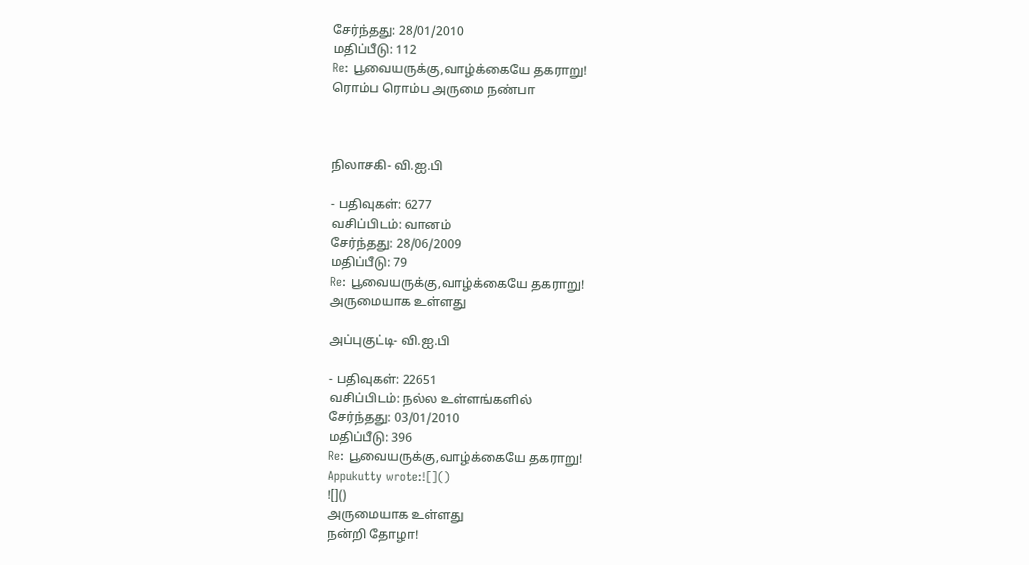சேர்ந்தது: 28/01/2010
மதிப்பீடு: 112
Re: பூவையருக்கு,வாழ்க்கையே தகராறு!
ரொம்ப ரொம்ப அருமை நண்பா



நிலாசகி- வி.ஐ.பி

- பதிவுகள்: 6277
வசிப்பிடம்: வானம்
சேர்ந்தது: 28/06/2009
மதிப்பீடு: 79
Re: பூவையருக்கு,வாழ்க்கையே தகராறு!
அருமையாக உள்ளது

அப்புகுட்டி- வி.ஐ.பி

- பதிவுகள்: 22651
வசிப்பிடம்: நல்ல உள்ளங்களில்
சேர்ந்தது: 03/01/2010
மதிப்பீடு: 396
Re: பூவையருக்கு,வாழ்க்கையே தகராறு!
Appukutty wrote:![]()
![]()
அருமையாக உள்ளது
நன்றி தோழா!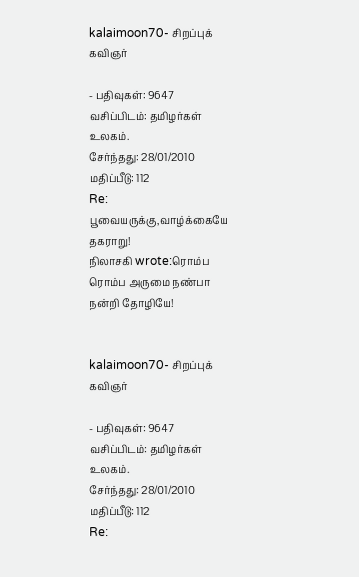kalaimoon70- சிறப்புக் கவிஞர்

- பதிவுகள்: 9647
வசிப்பிடம்: தமிழர்கள் உலகம்.
சேர்ந்தது: 28/01/2010
மதிப்பீடு: 112
Re: பூவையருக்கு,வாழ்க்கையே தகராறு!
நிலாசகி wrote:ரொம்ப ரொம்ப அருமை நண்பா
நன்றி தோழியே!


kalaimoon70- சிறப்புக் கவிஞர்

- பதிவுகள்: 9647
வசிப்பிடம்: தமிழர்கள் உலகம்.
சேர்ந்தது: 28/01/2010
மதிப்பீடு: 112
Re: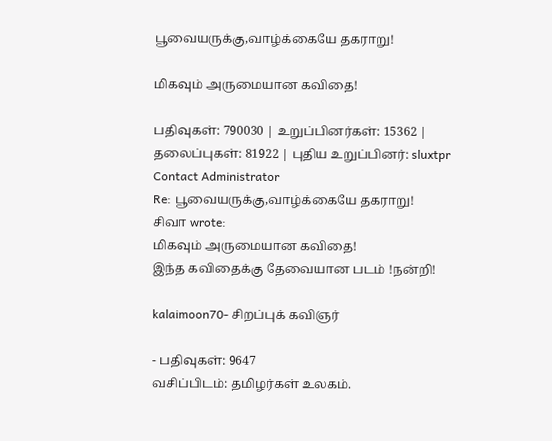பூவையருக்கு,வாழ்க்கையே தகராறு!

மிகவும் அருமையான கவிதை!

பதிவுகள்: 790030 | உறுப்பினர்கள்: 15362 | தலைப்புகள்: 81922 | புதிய உறுப்பினர்: sluxtpr
Contact Administrator
Re: பூவையருக்கு,வாழ்க்கையே தகராறு!
சிவா wrote:
மிகவும் அருமையான கவிதை!
இந்த கவிதைக்கு தேவையான படம் !நன்றி!

kalaimoon70- சிறப்புக் கவிஞர்

- பதிவுகள்: 9647
வசிப்பிடம்: தமிழர்கள் உலகம்.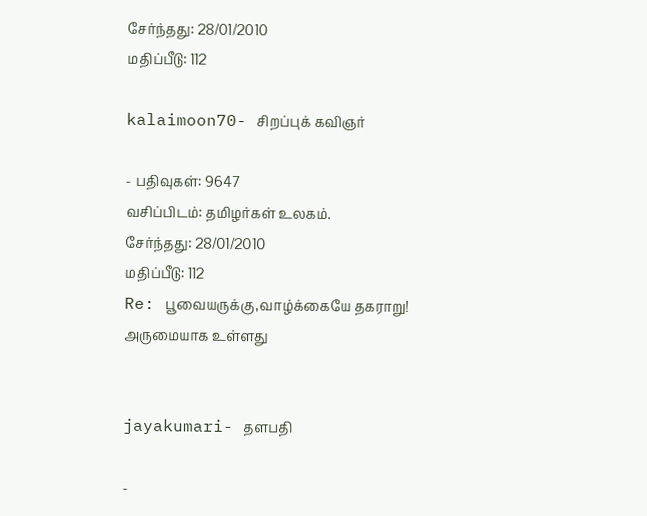சேர்ந்தது: 28/01/2010
மதிப்பீடு: 112

kalaimoon70- சிறப்புக் கவிஞர்

- பதிவுகள்: 9647
வசிப்பிடம்: தமிழர்கள் உலகம்.
சேர்ந்தது: 28/01/2010
மதிப்பீடு: 112
Re: பூவையருக்கு,வாழ்க்கையே தகராறு!
அருமையாக உள்ளது


jayakumari- தளபதி

-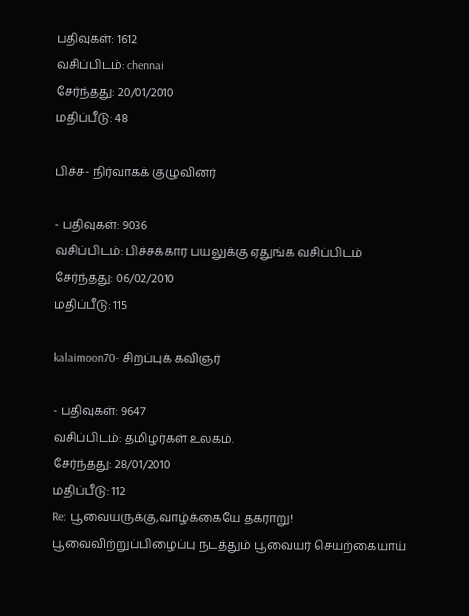பதிவுகள்: 1612
வசிப்பிடம்: chennai
சேர்ந்தது: 20/01/2010
மதிப்பீடு: 48

பிச்ச- நிர்வாகக் குழுவினர்

- பதிவுகள்: 9036
வசிப்பிடம்: பிச்சக்கார பயலுக்கு ஏதுங்க வசிப்பிடம்
சேர்ந்தது: 06/02/2010
மதிப்பீடு: 115

kalaimoon70- சிறப்புக் கவிஞர்

- பதிவுகள்: 9647
வசிப்பிடம்: தமிழர்கள் உலகம்.
சேர்ந்தது: 28/01/2010
மதிப்பீடு: 112
Re: பூவையருக்கு,வாழ்க்கையே தகராறு!
பூவைவிற்றுப்பிழைப்பு நடத்தும் பூவையர் செயற்கையாய்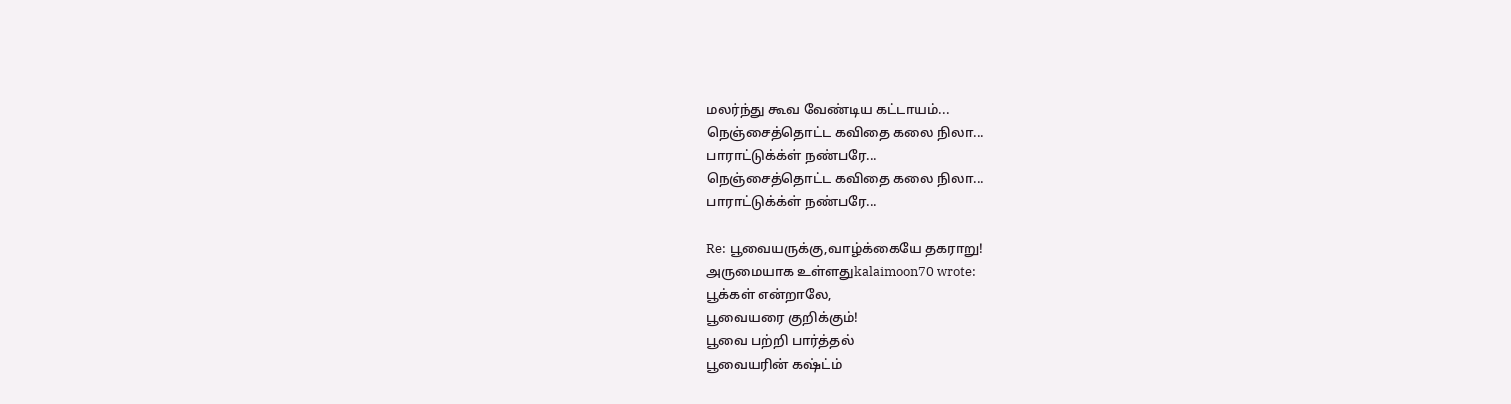மலர்ந்து கூவ வேண்டிய கட்டாயம்...
நெஞ்சைத்தொட்ட கவிதை கலை நிலா...
பாராட்டுக்க்ள் நண்பரே...
நெஞ்சைத்தொட்ட கவிதை கலை நிலா...
பாராட்டுக்க்ள் நண்பரே...

Re: பூவையருக்கு,வாழ்க்கையே தகராறு!
அருமையாக உள்ளதுkalaimoon70 wrote:
பூக்கள் என்றாலே,
பூவையரை குறிக்கும்!
பூவை பற்றி பார்த்தல்
பூவையரின் கஷ்ட்ம்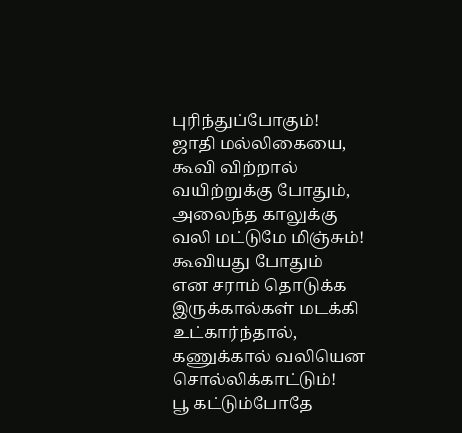புரிந்துப்போகும்!
ஜாதி மல்லிகையை,
கூவி விற்றால்
வயிற்றுக்கு போதும்,
அலைந்த காலுக்கு
வலி மட்டுமே மிஞ்சும்!
கூவியது போதும்
என சராம் தொடுக்க
இருக்கால்கள் மடக்கி
உட்கார்ந்தால்,
கணுக்கால் வலியென
சொல்லிக்காட்டும்!
பூ கட்டும்போதே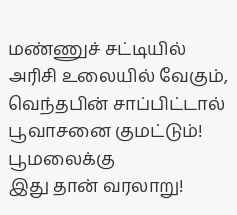மண்ணுச் சட்டியில்
அரிசி உலையில் வேகும்,
வெந்தபின் சாப்பிட்டால்
பூவாசனை குமட்டும்!
பூமலைக்கு
இது தான் வரலாறு!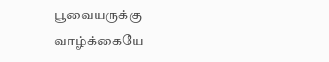பூவையருக்கு
வாழ்க்கையே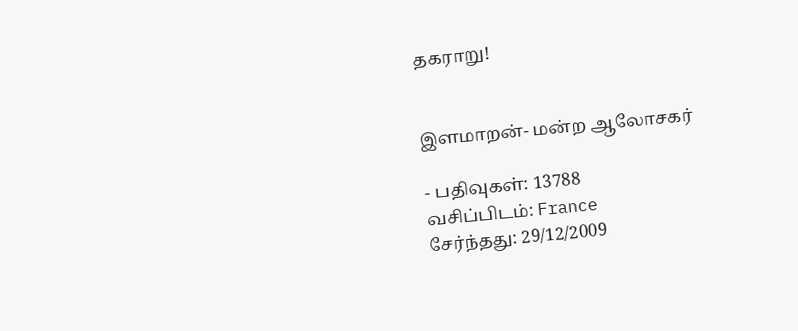தகராறு!


இளமாறன்- மன்ற ஆலோசகர்

- பதிவுகள்: 13788
வசிப்பிடம்: France
சேர்ந்தது: 29/12/2009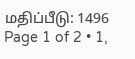மதிப்பீடு: 1496
Page 1 of 2 • 1,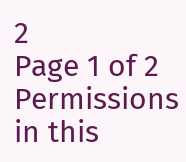2
Page 1 of 2
Permissions in this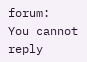forum:
You cannot reply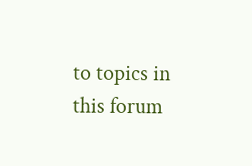to topics in this forum